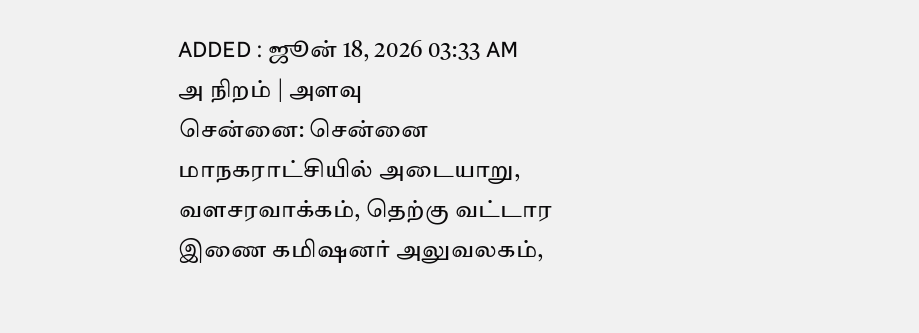ADDED : ஜூன் 18, 2026 03:33 AM
அ நிறம் | அளவு
சென்னை: சென்னை மாநகராட்சியில் அடையாறு, வளசரவாக்கம், தெற்கு வட்டார இணை கமிஷனர் அலுவலகம்,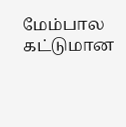மேம்பால கட்டுமான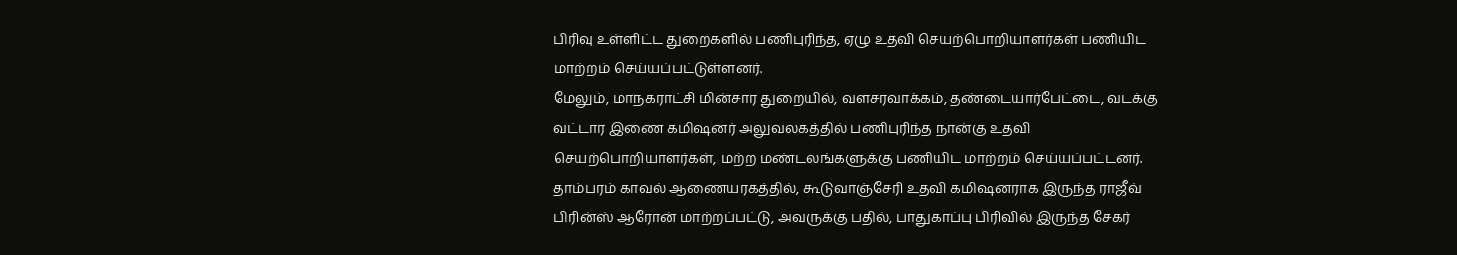பிரிவு உள்ளிட்ட துறைகளில் பணிபுரிந்த, ஏழு உதவி செயற்பொறியாளர்கள் பணியிட மாற்றம் செய்யப்பட்டுள்ளனர்.
மேலும், மாநகராட்சி மின்சார துறையில், வளசரவாக்கம், தண்டையார்பேட்டை, வடக்கு வட்டார இணை கமிஷனர் அலுவலகத்தில் பணிபுரிந்த நான்கு உதவி செயற்பொறியாளர்கள், மற்ற மண்டலங்களுக்கு பணியிட மாற்றம் செய்யப்பட்டனர்.
தாம்பரம் காவல் ஆணையரகத்தில், கூடுவாஞ்சேரி உதவி கமிஷனராக இருந்த ராஜீவ் பிரின்ஸ் ஆரோன் மாற்றப்பட்டு, அவருக்கு பதில், பாதுகாப்பு பிரிவில் இருந்த சேகர்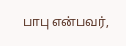பாபு என்பவர்,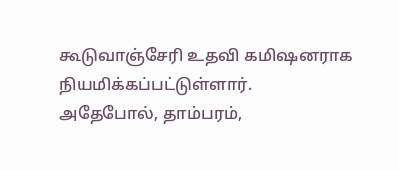கூடுவாஞ்சேரி உதவி கமிஷனராக நியமிக்கப்பட்டுள்ளார்.
அதேபோல், தாம்பரம்,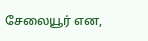சேலையூர் என,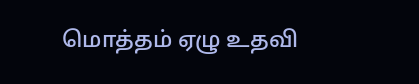மொத்தம் ஏழு உதவி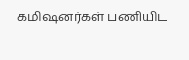கமிஷனர்கள் பணியிட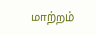மாற்றம்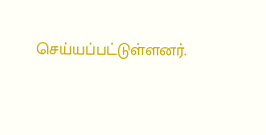செய்யப்பட்டுள்ளனர்.